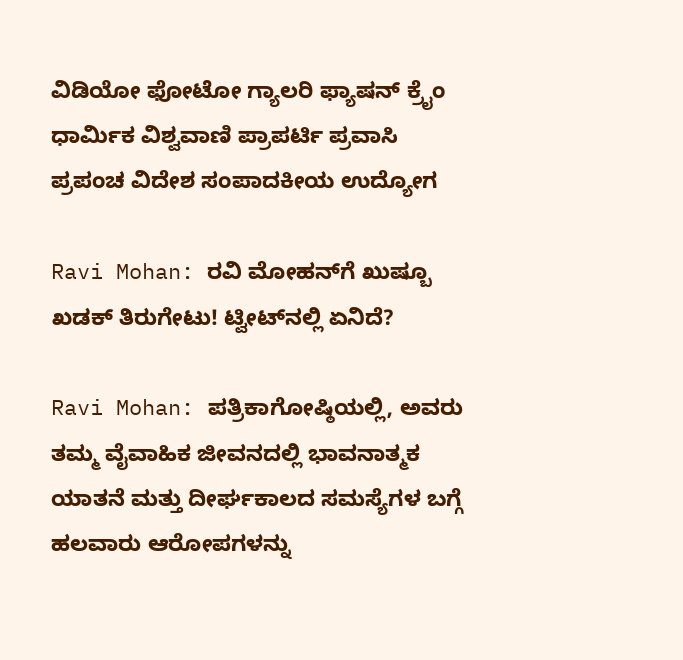ವಿಡಿಯೋ ಫೋಟೋ ಗ್ಯಾಲರಿ ಫ್ಯಾಷನ್ ಕ್ರೈಂ ಧಾರ್ಮಿಕ ವಿಶ್ವವಾಣಿ ಪ್ರಾಪರ್ಟಿ ಪ್ರವಾಸಿ ಪ್ರಪಂಚ ವಿದೇಶ ಸಂಪಾದಕೀಯ ಉದ್ಯೋಗ

Ravi Mohan: ರವಿ ಮೋಹನ್‌ಗೆ ಖುಷ್ಬೂ ಖಡಕ್ ತಿರುಗೇಟು! ಟ್ವೀಟ್‌ನಲ್ಲಿ ಏನಿದೆ?

Ravi Mohan: ಪತ್ರಿಕಾಗೋಷ್ಠಿಯಲ್ಲಿ, ಅವರು ತಮ್ಮ ವೈವಾಹಿಕ ಜೀವನದಲ್ಲಿ ಭಾವನಾತ್ಮಕ ಯಾತನೆ ಮತ್ತು ದೀರ್ಘಕಾಲದ ಸಮಸ್ಯೆಗಳ ಬಗ್ಗೆ ಹಲವಾರು ಆರೋಪಗಳನ್ನು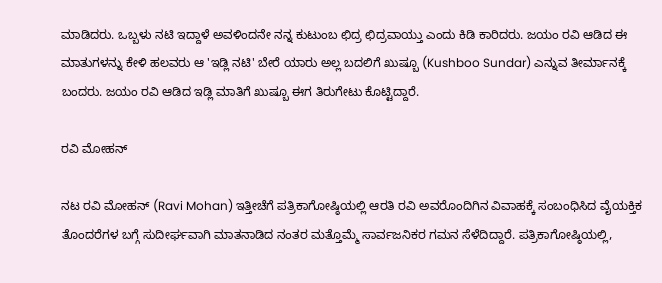ಮಾಡಿದರು. ಒಬ್ಬಳು ನಟಿ ಇದ್ದಾಳೆ ಅವಳಿಂದನೇ ನನ್ನ ಕುಟುಂಬ ಛಿದ್ರ ಛಿದ್ರವಾಯ್ತು ಎಂದು ಕಿಡಿ ಕಾರಿದರು. ಜಯಂ ರವಿ ಆಡಿದ ಈ ಮಾತುಗಳನ್ನು ಕೇಳಿ ಹಲವರು ಆ 'ಇಡ್ಲಿ ನಟಿ' ಬೇರೆ ಯಾರು ಅಲ್ಲ ಬದಲಿಗೆ ಖುಷ್ಬೂ (Kushboo Sundar) ಎನ್ನುವ ತೀರ್ಮಾನಕ್ಕೆ ಬಂದರು. ಜಯಂ ರವಿ ಆಡಿದ ಇಡ್ಲಿ ಮಾತಿಗೆ ಖುಷ್ಬೂ ಈಗ ತಿರುಗೇಟು ಕೊಟ್ಟಿದ್ದಾರೆ.

ರವಿ ಮೋಹನ್‌

ನಟ ರವಿ ಮೋಹನ್ (Ravi Mohan) ಇತ್ತೀಚೆಗೆ ಪತ್ರಿಕಾಗೋಷ್ಠಿಯಲ್ಲಿ ಆರತಿ ರವಿ ಅವರೊಂದಿಗಿನ ವಿವಾಹಕ್ಕೆ ಸಂಬಂಧಿಸಿದ ವೈಯಕ್ತಿಕ ತೊಂದರೆಗಳ ಬಗ್ಗೆ ಸುದೀರ್ಘವಾಗಿ ಮಾತನಾಡಿದ ನಂತರ ಮತ್ತೊಮ್ಮೆ ಸಾರ್ವಜನಿಕರ ಗಮನ ಸೆಳೆದಿದ್ದಾರೆ. ಪತ್ರಿಕಾಗೋಷ್ಠಿಯಲ್ಲಿ,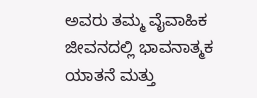ಅವರು ತಮ್ಮ ವೈವಾಹಿಕ ಜೀವನದಲ್ಲಿ ಭಾವನಾತ್ಮಕ ಯಾತನೆ ಮತ್ತು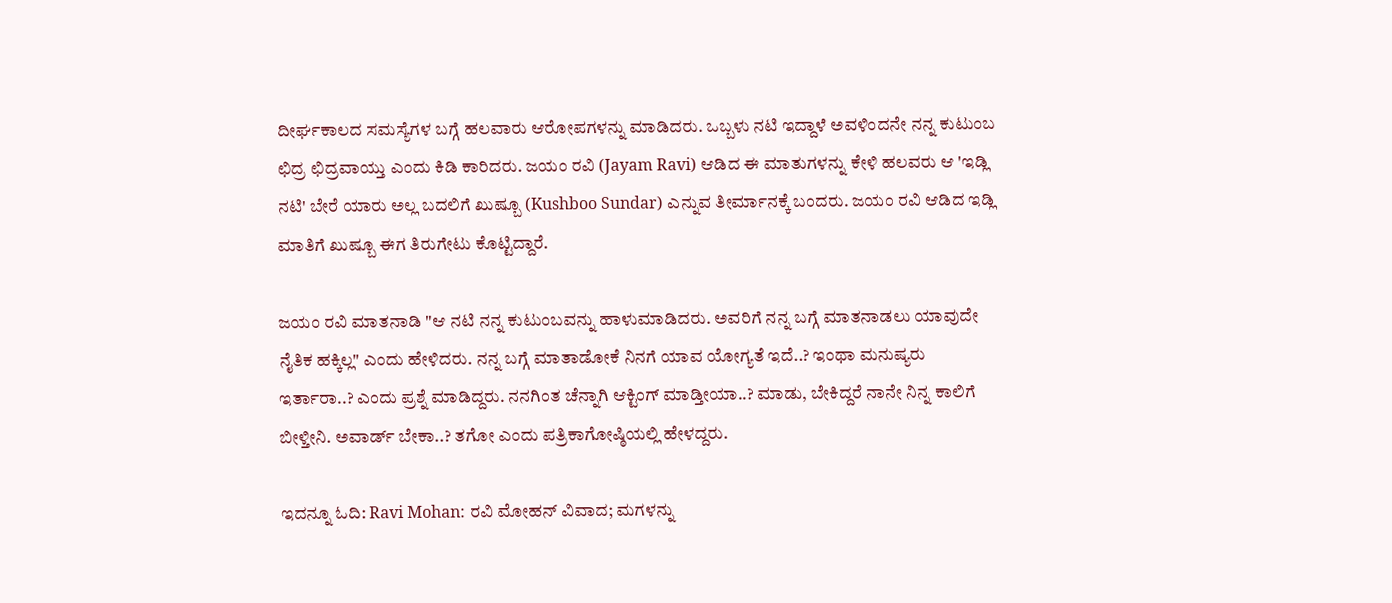ದೀರ್ಘಕಾಲದ ಸಮಸ್ಯೆಗಳ ಬಗ್ಗೆ ಹಲವಾರು ಆರೋಪಗಳನ್ನು ಮಾಡಿದರು. ಒಬ್ಬಳು ನಟಿ ಇದ್ದಾಳೆ ಅವಳಿಂದನೇ ನನ್ನ ಕುಟುಂಬ ಛಿದ್ರ ಛಿದ್ರವಾಯ್ತು ಎಂದು ಕಿಡಿ ಕಾರಿದರು. ಜಯಂ ರವಿ (Jayam Ravi) ಆಡಿದ ಈ ಮಾತುಗಳನ್ನು ಕೇಳಿ ಹಲವರು ಆ 'ಇಡ್ಲಿ ನಟಿ' ಬೇರೆ ಯಾರು ಅಲ್ಲ ಬದಲಿಗೆ ಖುಷ್ಬೂ (Kushboo Sundar) ಎನ್ನುವ ತೀರ್ಮಾನಕ್ಕೆ ಬಂದರು. ಜಯಂ ರವಿ ಆಡಿದ ಇಡ್ಲಿ ಮಾತಿಗೆ ಖುಷ್ಬೂ ಈಗ ತಿರುಗೇಟು ಕೊಟ್ಟಿದ್ದಾರೆ.

ಜಯಂ ರವಿ ಮಾತನಾಡಿ "ಆ ನಟಿ ನನ್ನ ಕುಟುಂಬವನ್ನು ಹಾಳುಮಾಡಿದರು. ಅವರಿಗೆ ನನ್ನ ಬಗ್ಗೆ ಮಾತನಾಡಲು ಯಾವುದೇ ನೈತಿಕ ಹಕ್ಕಿಲ್ಲ" ಎಂದು ಹೇಳಿದರು. ನನ್ನ ಬಗ್ಗೆ ಮಾತಾಡೋಕೆ ನಿನಗೆ ಯಾವ ಯೋಗ್ಯತೆ ಇದೆ..? ಇಂಥಾ ಮನುಷ್ಯರು ಇರ್ತಾರಾ..? ಎಂದು ಪ್ರಶ್ನೆ ಮಾಡಿದ್ದರು. ನನಗಿಂತ ಚೆನ್ನಾಗಿ ಆಕ್ಟಿಂಗ್ ಮಾಡ್ತೀಯಾ..? ಮಾಡು, ಬೇಕಿದ್ದರೆ ನಾನೇ ನಿನ್ನ ಕಾಲಿಗೆ ಬೀಳ್ತೀನಿ. ಅವಾರ್ಡ್ ಬೇಕಾ..? ತಗೋ ಎಂದು ಪತ್ರಿಕಾಗೋಷ್ಠಿಯಲ್ಲಿ ಹೇಳದ್ದರು.

ಇದನ್ನೂ ಓದಿ: Ravi Mohan: ರವಿ ಮೋಹನ್ ವಿವಾದ; ಮಗಳನ್ನು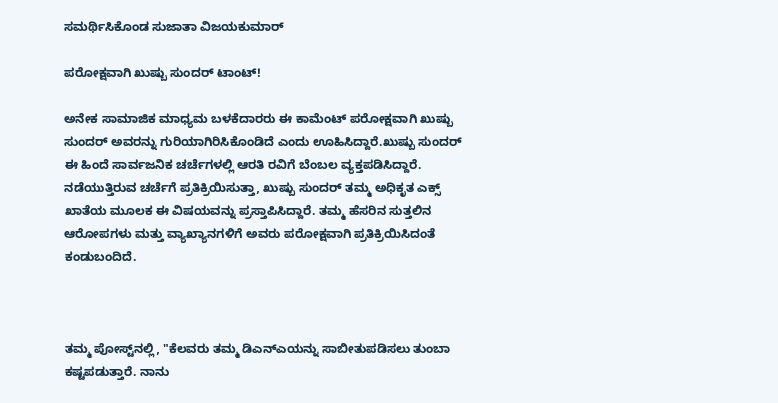ಸಮರ್ಥಿಸಿಕೊಂಡ ಸುಜಾತಾ ವಿಜಯಕುಮಾರ್

ಪರೋಕ್ಷವಾಗಿ ಖುಷ್ಬು ಸುಂದರ್‌ ಟಾಂಟ್‌!

ಅನೇಕ ಸಾಮಾಜಿಕ ಮಾಧ್ಯಮ ಬಳಕೆದಾರರು ಈ ಕಾಮೆಂಟ್ ಪರೋಕ್ಷವಾಗಿ ಖುಷ್ಬು ಸುಂದರ್ ಅವರನ್ನು ಗುರಿಯಾಗಿರಿಸಿಕೊಂಡಿದೆ ಎಂದು ಊಹಿಸಿದ್ದಾರೆ.ಖುಷ್ಬು ಸುಂದರ್ ಈ ಹಿಂದೆ ಸಾರ್ವಜನಿಕ ಚರ್ಚೆಗಳಲ್ಲಿ ಆರತಿ ರವಿಗೆ ಬೆಂಬಲ ವ್ಯಕ್ತಪಡಿಸಿದ್ದಾರೆ. ನಡೆಯುತ್ತಿರುವ ಚರ್ಚೆಗೆ ಪ್ರತಿಕ್ರಿಯಿಸುತ್ತಾ, ಖುಷ್ಬು ಸುಂದರ್ ತಮ್ಮ ಅಧಿಕೃತ ಎಕ್ಸ್ ಖಾತೆಯ ಮೂಲಕ ಈ ವಿಷಯವನ್ನು ಪ್ರಸ್ತಾಪಿಸಿದ್ದಾರೆ. ತಮ್ಮ ಹೆಸರಿನ ಸುತ್ತಲಿನ ಆರೋಪಗಳು ಮತ್ತು ವ್ಯಾಖ್ಯಾನಗಳಿಗೆ ಅವರು ಪರೋಕ್ಷವಾಗಿ ಪ್ರತಿಕ್ರಿಯಿಸಿದಂತೆ ಕಂಡುಬಂದಿದೆ.



ತಮ್ಮ ಪೋಸ್ಟ್‌ನಲ್ಲಿ, "ಕೆಲವರು ತಮ್ಮ ಡಿಎನ್‌ಎಯನ್ನು ಸಾಬೀತುಪಡಿಸಲು ತುಂಬಾ ಕಷ್ಟಪಡುತ್ತಾರೆ. ನಾನು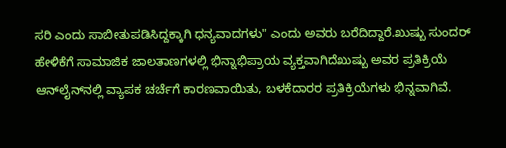ಸರಿ ಎಂದು ಸಾಬೀತುಪಡಿಸಿದ್ದಕ್ಕಾಗಿ ಧನ್ಯವಾದಗಳು" ಎಂದು ಅವರು ಬರೆದಿದ್ದಾರೆ.ಖುಷ್ಬು ಸುಂದರ್ ಹೇಳಿಕೆಗೆ ಸಾಮಾಜಿಕ ಜಾಲತಾಣಗಳಲ್ಲಿ ಭಿನ್ನಾಭಿಪ್ರಾಯ ವ್ಯಕ್ತವಾಗಿದೆಖುಷ್ಬು ಅವರ ಪ್ರತಿಕ್ರಿಯೆ ಆನ್‌ಲೈನ್‌ನಲ್ಲಿ ವ್ಯಾಪಕ ಚರ್ಚೆಗೆ ಕಾರಣವಾಯಿತು, ಬಳಕೆದಾರರ ಪ್ರತಿಕ್ರಿಯೆಗಳು ಭಿನ್ನವಾಗಿವೆ.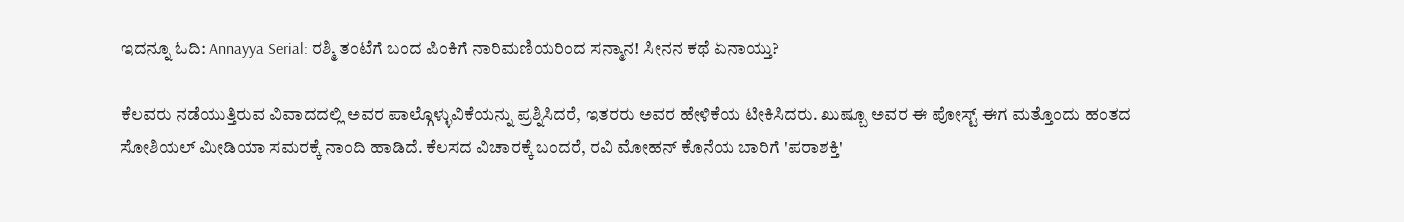ಇದನ್ನೂ ಓದಿ: Annayya Serial: ರಶ್ಮಿ ತಂಟೆಗೆ ಬಂದ ಪಿಂಕಿಗೆ ನಾರಿಮಣಿಯರಿಂದ ಸನ್ಮಾನ! ಸೀನನ ಕಥೆ ಏನಾಯ್ತು?

ಕೆಲವರು ನಡೆಯುತ್ತಿರುವ ವಿವಾದದಲ್ಲಿ ಅವರ ಪಾಲ್ಗೊಳ್ಳುವಿಕೆಯನ್ನು ಪ್ರಶ್ನಿಸಿದರೆ, ಇತರರು ಅವರ ಹೇಳಿಕೆಯ ಟೀಕಿಸಿದರು. ಖುಷ್ಬೂ ಅವರ ಈ ಪೋಸ್ಟ್ ಈಗ ಮತ್ತೊಂದು ಹಂತದ ಸೋಶಿಯಲ್ ಮೀಡಿಯಾ ಸಮರಕ್ಕೆ ನಾಂದಿ ಹಾಡಿದೆ. ಕೆಲಸದ ವಿಚಾರಕ್ಕೆ ಬಂದರೆ, ರವಿ ಮೋಹನ್ ಕೊನೆಯ ಬಾರಿಗೆ 'ಪರಾಶಕ್ತಿ'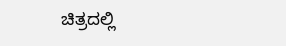ಚಿತ್ರದಲ್ಲಿ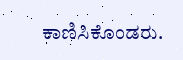ಕಾಣಿಸಿಕೊಂಡರು.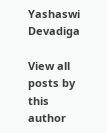Yashaswi Devadiga

View all posts by this author